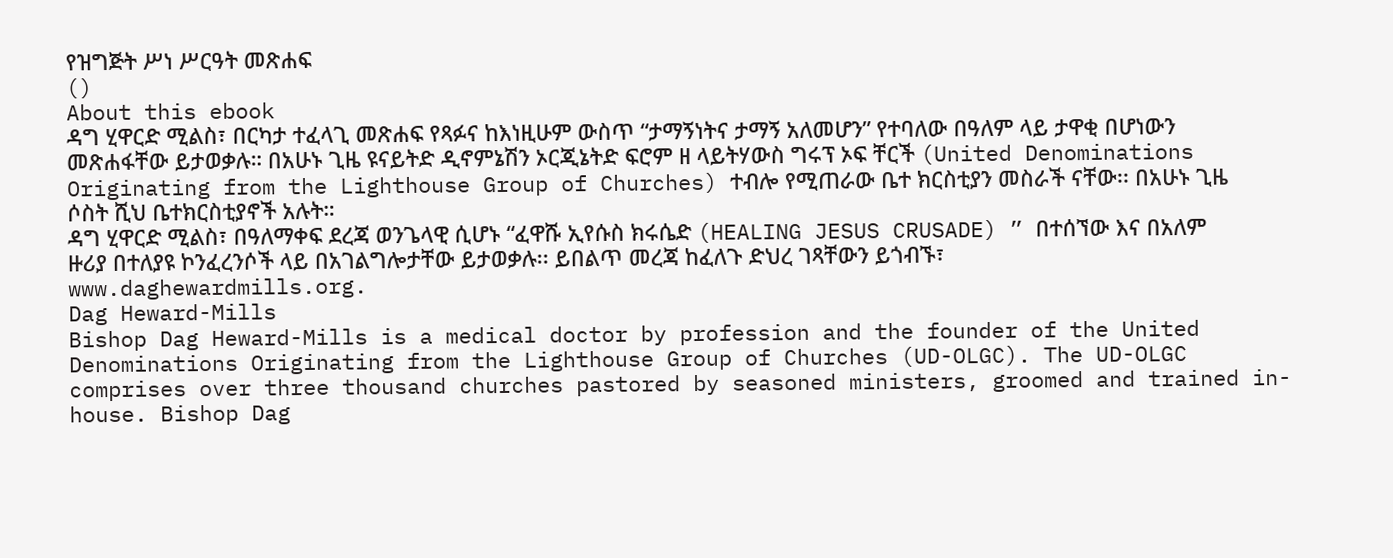የዝግጅት ሥነ ሥርዓት መጽሐፍ
()
About this ebook
ዳግ ሂዋርድ ሚልስ፣ በርካታ ተፈላጊ መጽሐፍ የጻፉና ከእነዚሁም ውስጥ “ታማኝነትና ታማኝ አለመሆን” የተባለው በዓለም ላይ ታዋቂ በሆነውን መጽሐፋቸው ይታወቃሉ። በአሁኑ ጊዜ ዩናይትድ ዲኖምኔሽን ኦርጂኔትድ ፍሮም ዘ ላይትሃውስ ግሩፕ ኦፍ ቸርች (United Denominations Originating from the Lighthouse Group of Churches) ተብሎ የሚጠራው ቤተ ክርስቲያን መስራች ናቸው፡፡ በአሁኑ ጊዜ ሶስት ሺህ ቤተክርስቲያኖች አሉት።
ዳግ ሂዋርድ ሚልስ፣ በዓለማቀፍ ደረጃ ወንጌላዊ ሲሆኑ “ፈዋሹ ኢየሱስ ክሩሴድ (HEALING JESUS CRUSADE) ” በተሰኘው እና በአለም ዙሪያ በተለያዩ ኮንፈረንሶች ላይ በአገልግሎታቸው ይታወቃሉ፡፡ ይበልጥ መረጃ ከፈለጉ ድህረ ገጻቸውን ይጎብኙ፣ www.daghewardmills.org.
Dag Heward-Mills
Bishop Dag Heward-Mills is a medical doctor by profession and the founder of the United Denominations Originating from the Lighthouse Group of Churches (UD-OLGC). The UD-OLGC comprises over three thousand churches pastored by seasoned ministers, groomed and trained in-house. Bishop Dag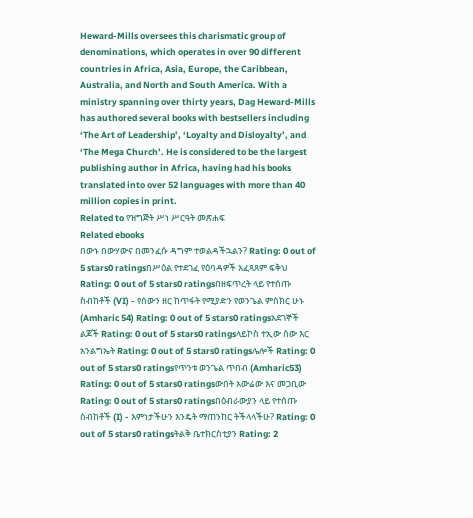Heward-Mills oversees this charismatic group of denominations, which operates in over 90 different countries in Africa, Asia, Europe, the Caribbean, Australia, and North and South America. With a ministry spanning over thirty years, Dag Heward-Mills has authored several books with bestsellers including ‘The Art of Leadership’, ‘Loyalty and Disloyalty’, and ‘The Mega Church’. He is considered to be the largest publishing author in Africa, having had his books translated into over 52 languages with more than 40 million copies in print.
Related to የዝግጅት ሥነ ሥርዓት መጽሐፍ
Related ebooks
በውኑ በውሃውና በመንፈሱ ዳግም ተወልዳችኋልን? Rating: 0 out of 5 stars0 ratingsበሥዕል የተደገፈ የዕባዳዎች አፈጻጸም ፍቅህ Rating: 0 out of 5 stars0 ratingsበዘፍጥረት ላይ የተሰጡ ስብከቶች (VI) - የሰውን ዘር ከጥፋት የሚያድን የወንጌል ምስክር ሁኑ (Amharic 54) Rating: 0 out of 5 stars0 ratingsአደገኞች ልጆች Rating: 0 out of 5 stars0 ratingsላይኮስ ተኢው ስው እር አንልግኤት Rating: 0 out of 5 stars0 ratingsሌሎች Rating: 0 out of 5 stars0 ratingsየጥንቱ ወንጌል ጥበብ (Amharic53) Rating: 0 out of 5 stars0 ratingsውበት አውሬው እና መጋቢው Rating: 0 out of 5 stars0 ratingsበዕብራውያን ላይ የተሰጡ ስብከቶች (I) - እምነታችሁን እንዴት ማጠንከር ትችላላችሁ? Rating: 0 out of 5 stars0 ratingsትልቅ ቤተክርስቲያን Rating: 2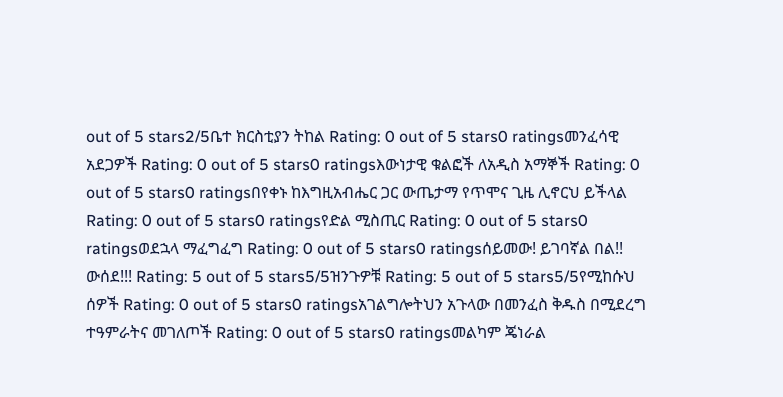out of 5 stars2/5ቤተ ክርስቲያን ትከል Rating: 0 out of 5 stars0 ratingsመንፈሳዊ አደጋዎች Rating: 0 out of 5 stars0 ratingsእውነታዊ ቁልፎች ለአዲስ አማኞች Rating: 0 out of 5 stars0 ratingsበየቀኑ ከእግዚአብሔር ጋር ውጤታማ የጥሞና ጊዜ ሊኖርህ ይችላል Rating: 0 out of 5 stars0 ratingsየድል ሚስጢር Rating: 0 out of 5 stars0 ratingsወደኋላ ማፈግፈግ Rating: 0 out of 5 stars0 ratingsሰይመው! ይገባኛል በል!! ውሰደ!!! Rating: 5 out of 5 stars5/5ዝንጉዎቹ Rating: 5 out of 5 stars5/5የሚከሱህ ሰዎች Rating: 0 out of 5 stars0 ratingsአገልግሎትህን አጉላው በመንፈስ ቅዱስ በሚደረግ ተዓምራትና መገለጦች Rating: 0 out of 5 stars0 ratingsመልካም ጄነራል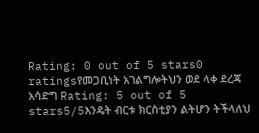Rating: 0 out of 5 stars0 ratingsየመጋቢነት አገልግሎትህን ወደ ላቀ ደረጃ አሳድግ Rating: 5 out of 5 stars5/5እንዴት ብርቱ ክርስቲያን ልትሆን ትችላለህ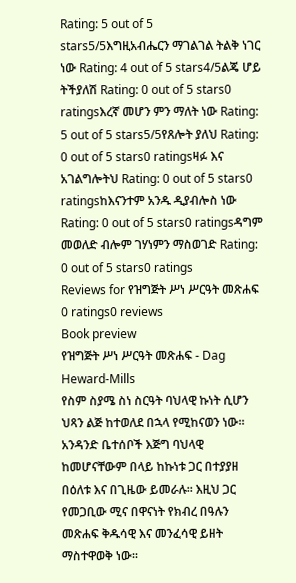Rating: 5 out of 5 stars5/5እግዚአብሔርን ማገልገል ትልቅ ነገር ነው Rating: 4 out of 5 stars4/5ልጄ ሆይ ትችያለሽ Rating: 0 out of 5 stars0 ratingsእረኛ መሆን ምን ማለት ነው Rating: 5 out of 5 stars5/5የጸሎት ያለህ Rating: 0 out of 5 stars0 ratingsዛፉ እና አገልግሎትህ Rating: 0 out of 5 stars0 ratingsከእናንተም አንዱ ዲያብሎስ ነው Rating: 0 out of 5 stars0 ratingsዳግም መወለድ ብሎም ገሃነምን ማስወገድ Rating: 0 out of 5 stars0 ratings
Reviews for የዝግጅት ሥነ ሥርዓት መጽሐፍ
0 ratings0 reviews
Book preview
የዝግጅት ሥነ ሥርዓት መጽሐፍ - Dag Heward-Mills
የስም ስያሜ ስነ ስርዓት ባህላዊ ኩነት ሲሆን ህጻን ልጅ ከተወለደ በኋላ የሚከናወን ነው፡፡ አንዳንድ ቤተሰቦች እጅግ ባህላዊ ከመሆናቸውም በላይ ከኩነቱ ጋር በተያያዘ በዕለቱ እና በጊዜው ይመራሉ፡፡ እዚህ ጋር የመጋቢው ሚና በዋናነት የክብረ በዓሉን መጽሐፍ ቅዱሳዊ እና መንፈሳዊ ይዘት ማስተዋወቅ ነው፡፡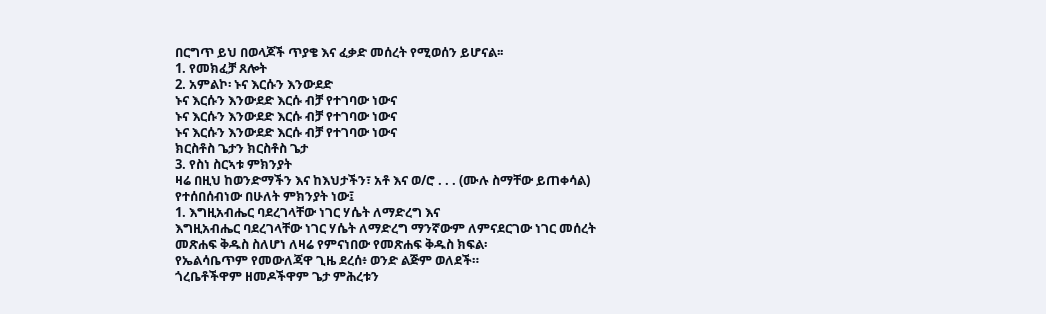በርግጥ ይህ በወላጆች ጥያቄ እና ፈቃድ መሰረት የሚወሰን ይሆናል፡፡
1. የመክፈቻ ጸሎት
2. አምልኮ፡ ኑና እርሱን እንውደድ
ኑና እርሱን እንውደድ እርሱ ብቻ የተገባው ነውና
ኑና እርሱን እንውደድ እርሱ ብቻ የተገባው ነውና
ኑና እርሱን እንውደድ እርሱ ብቻ የተገባው ነውና
ክርስቶስ ጌታን ክርስቶስ ጌታ
3. የስነ ስርኣቱ ምክንያት
ዛሬ በዚህ ከወንድማችን እና ከእህታችን፣ አቶ እና ወ/ሮ . . . (ሙሉ ስማቸው ይጠቀሳል) የተሰበሰብነው በሁለት ምክንያት ነው፤
1. እግዚአብሔር ባደረገላቸው ነገር ሃሴት ለማድረግ እና
እግዚአብሔር ባደረገላቸው ነገር ሃሴት ለማድረግ ማንኛውም ለምናደርገው ነገር መሰረት መጽሐፍ ቅዱስ ስለሆነ ለዛሬ የምናነበው የመጽሐፍ ቅዱስ ክፍል፡
የኤልሳቤጥም የመውለጃዋ ጊዜ ደረሰ፥ ወንድ ልጅም ወለደች።
ጎረቤቶችዋም ዘመዶችዋም ጌታ ምሕረቱን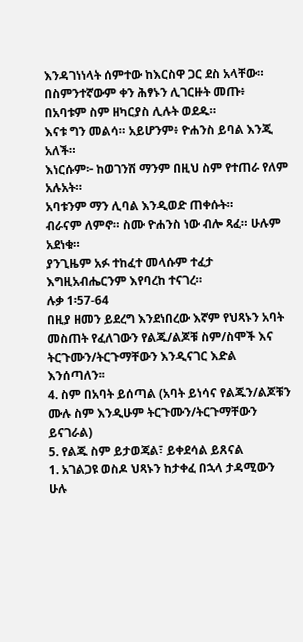እንዳገነነላት ሰምተው ከእርስዋ ጋር ደስ አላቸው።
በስምንተኛውም ቀን ሕፃኑን ሊገርዙት መጡ፥ በአባቱም ስም ዘካርያስ ሊሉት ወደዱ።
እናቱ ግን መልሳ። አይሆንም፥ ዮሐንስ ይባል እንጂ አለች።
እነርሱም፦ ከወገንሽ ማንም በዚህ ስም የተጠራ የለም አሉአት።
አባቱንም ማን ሊባል እንዲወድ ጠቀሱት።
ብራናም ለምኖ። ስሙ ዮሐንስ ነው ብሎ ጻፈ። ሁሉም አደነቁ።
ያንጊዜም አፉ ተከፈተ መላሱም ተፈታ እግዚአብሔርንም እየባረከ ተናገረ።
ሉቃ 1፡57-64
በዚያ ዘመን ይደረግ እንደነበረው እኛም የህጻኑን አባት መስጠት የፈለገውን የልጁ/ልጆቹ ስም/ስሞች እና ትርጉሙን/ትርጉማቸውን እንዲናገር እድል እንሰጣለን፡፡
4. ስም በአባት ይሰጣል (አባት ይነሳና የልጁን/ልጆቹን ሙሉ ስም እንዲሁም ትርጉሙን/ትርጉማቸውን ይናገራል)
5. የልጁ ስም ይታወጃል፣ ይቀደሳል ይጸናል
1. አገልጋዩ ወስዶ ህጻኑን ከታቀፈ በኋላ ታዳሚውን ሁሉ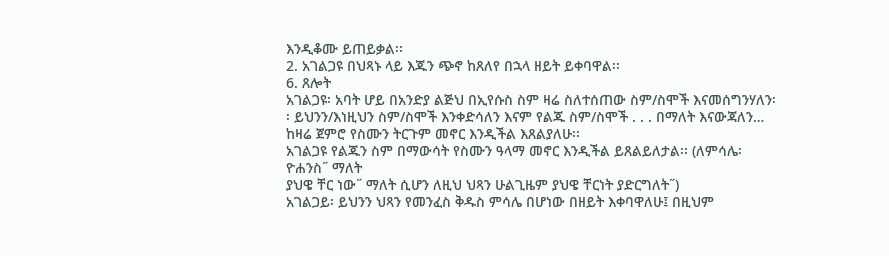እንዲቆሙ ይጠይቃል፡፡
2. አገልጋዩ በህጻኑ ላይ እጁን ጭኖ ከጸለየ በኋላ ዘይት ይቀባዋል፡፡
6. ጸሎት
አገልጋዩ፡ አባት ሆይ በአንድያ ልጅህ በኢየሱስ ስም ዛሬ ስለተሰጠው ስም/ስሞች እናመሰግንሃለን፡፡ ይህንን/እነዚህን ስም/ስሞች እንቀድሳለን እናም የልጁ ስም/ስሞች . . . በማለት እናውጃለን… ከዛሬ ጀምሮ የስሙን ትርጉም መኖር እንዲችል እጸልያለሁ፡፡
አገልጋዩ የልጁን ስም በማውሳት የስሙን ዓላማ መኖር እንዲችል ይጸልይለታል፡፡ (ለምሳሌ፡ ዮሐንስ˝ ማለት
ያህዌ ቸር ነው˝ ማለት ሲሆን ለዚህ ህጻን ሁልጊዜም ያህዌ ቸርነት ያድርግለት˝)
አገልጋይ፡ ይህንን ህጻን የመንፈስ ቅዱስ ምሳሌ በሆነው በዘይት እቀባዋለሁ፤ በዚህም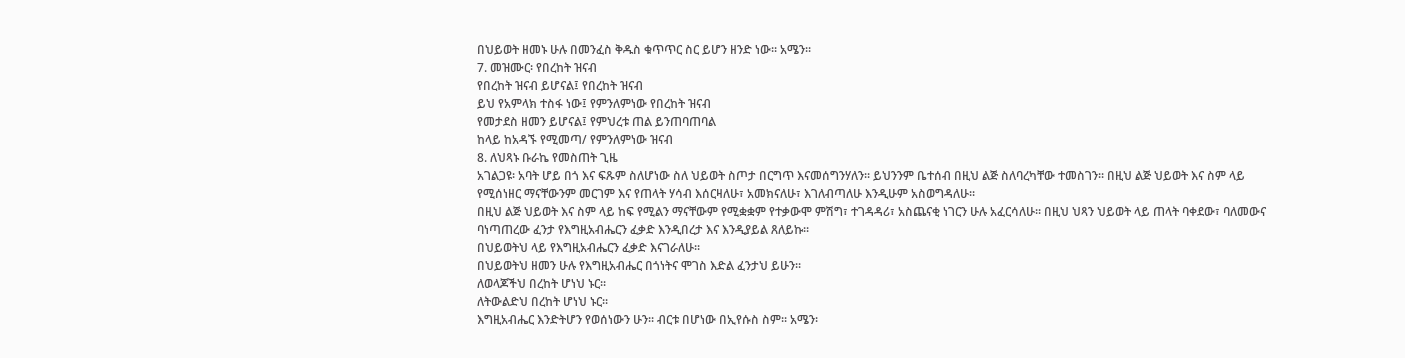በህይወት ዘመኑ ሁሉ በመንፈስ ቅዱስ ቁጥጥር ስር ይሆን ዘንድ ነው፡፡ አሜን፡፡
7. መዝሙር፡ የበረከት ዝናብ
የበረከት ዝናብ ይሆናል፤ የበረከት ዝናብ
ይህ የአምላክ ተስፋ ነው፤ የምንለምነው የበረከት ዝናብ
የመታደስ ዘመን ይሆናል፤ የምህረቱ ጠል ይንጠባጠባል
ከላይ ከአዳኙ የሚመጣ/ የምንለምነው ዝናብ
8. ለህጻኑ ቡራኬ የመስጠት ጊዜ
አገልጋዩ፡ አባት ሆይ በጎ እና ፍጹም ስለሆነው ስለ ህይወት ስጦታ በርግጥ እናመሰግንሃለን፡፡ ይህንንም ቤተሰብ በዚህ ልጅ ስለባረካቸው ተመስገን፡፡ በዚህ ልጅ ህይወት እና ስም ላይ የሚሰነዘር ማናቸውንም መርገም እና የጠላት ሃሳብ እሰርዛለሁ፣ አመክናለሁ፣ እገለብጣለሁ እንዲሁም አስወግዳለሁ፡፡
በዚህ ልጅ ህይወት እና ስም ላይ ከፍ የሚልን ማናቸውም የሚቋቋም የተቃውሞ ምሽግ፣ ተገዳዳሪ፣ አስጨናቂ ነገርን ሁሉ አፈርሳለሁ፡፡ በዚህ ህጻን ህይወት ላይ ጠላት ባቀደው፣ ባለመውና ባነጣጠረው ፈንታ የእግዚአብሔርን ፈቃድ እንዲበረታ እና እንዲያይል ጸለይኩ፡፡
በህይወትህ ላይ የእግዚአብሔርን ፈቃድ እናገራለሁ፡፡
በህይወትህ ዘመን ሁሉ የእግዚአብሔር በጎነትና ሞገስ እድል ፈንታህ ይሁን፡፡
ለወላጆችህ በረከት ሆነህ ኑር፡፡
ለትውልድህ በረከት ሆነህ ኑር፡፡
እግዚአብሔር እንድትሆን የወሰነውን ሁን፡፡ ብርቱ በሆነው በኢየሱስ ስም፡፡ አሜን፡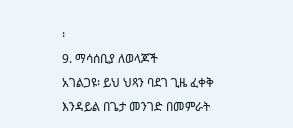፡
9. ማሳሰቢያ ለወላጆች
አገልጋዩ፡ ይህ ህጻን ባደገ ጊዜ ፈቀቅ እንዳይል በጌታ መንገድ በመምራት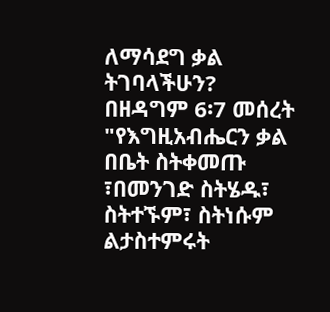ለማሳደግ ቃል ትገባላችሁን?
በዘዳግም 6፡7 መሰረት "የእግዚአብሔርን ቃል በቤት ስትቀመጡ ፣በመንገድ ስትሄዱ፣ ስትተኙም፣ ስትነሱም ልታስተምሩት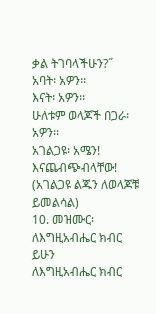ቃል ትገባላችሁን?˝
አባት፡ አዎን፡፡
እናት፡ አዎን፡፡
ሁለቱም ወላጆች በጋራ፡ አዎን፡፡
አገልጋዩ፡ አሜን! እናጨብጭብላቸው! (አገልጋዩ ልጁን ለወላጆቹ ይመልሳል)
10. መዝሙር፡ ለእግዚአብሔር ክብር ይሁን
ለእግዚአብሔር ክብር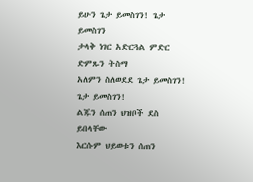ይሁን ጌታ ይመስገን! ጌታ ይመስገን
ታላቅ ነገር አድርጓል ምድር ድምጹን ትስማ
አለምን ስለወደደ ጌታ ይመስገን! ጌታ ይመስገን!
ልጁን ሰጠን ህዝቦች ደስ ይበላቸው
እርሱም ህይወቱን ሰጠን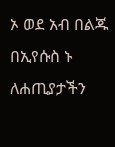ኦ ወደ አብ በልጁ በኢየሱስ ኑ
ለሐጢያታችን